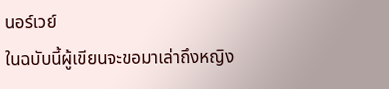นอร์เวย์
ในฉบับนี้ผู้เขียนจะขอมาเล่าถึงหญิง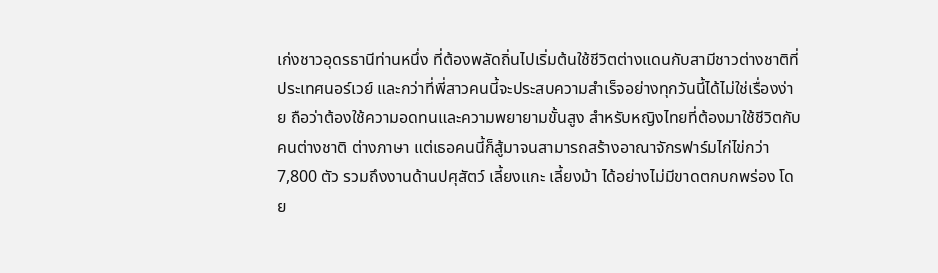เก่งชาวอุดรธานีท่านหนึ่ง ที่ต้องพลัดถิ่นไปเริ่มต้นใช้ชีวิตต่างแดนกับสามีชาวต่างชาติที่ประเทศนอร์เวย์ และกว่าที่พี่สาวคนนี้จะประสบความสำเร็จอย่างทุกวันนี้ได้ไม่ใช่เรื่องง่าย ถือว่าต้องใช้ความอดทนและความพยายามขั้นสูง สำหรับหญิงไทยที่ต้องมาใช้ชีวิตกับคนต่างชาติ ต่างภาษา แต่เธอคนนี้ก็สู้มาจนสามารถสร้างอาณาจักรฟาร์มไก่ไข่กว่า 7,800 ตัว รวมถึงงานด้านปศุสัตว์ เลี้ยงแกะ เลี้ยงม้า ได้อย่างไม่มีขาดตกบกพร่อง โดย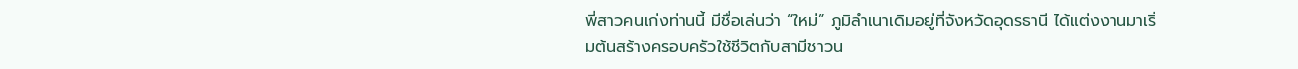พี่สาวคนเก่งท่านนี้ มีชื่อเล่นว่า “ใหม่” ภูมิลำเนาเดิมอยู่ที่จังหวัดอุดรธานี ได้แต่งงานมาเริ่มต้นสร้างครอบครัวใช้ชีวิตกับสามีชาวน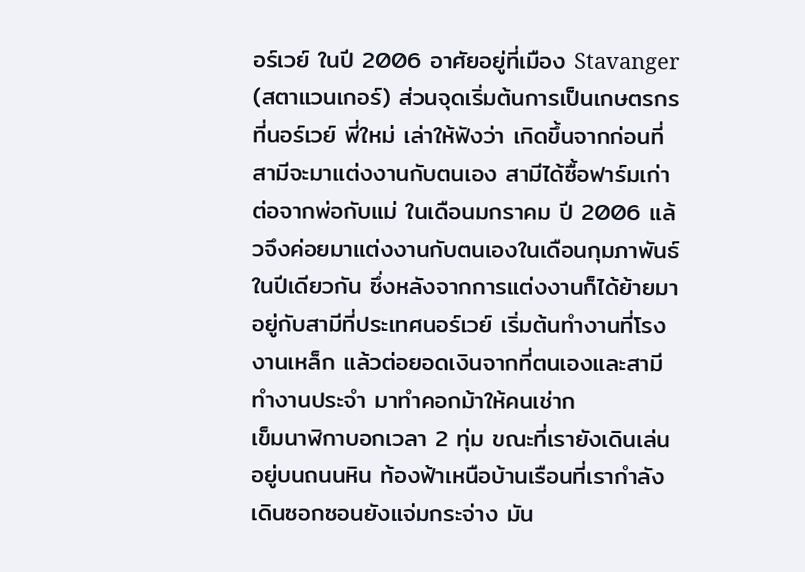อร์เวย์ ในปี 2006 อาศัยอยู่ที่เมือง Stavanger (สตาแวนเกอร์) ส่วนจุดเริ่มต้นการเป็นเกษตรกรที่นอร์เวย์ พี่ใหม่ เล่าให้ฟังว่า เกิดขึ้นจากก่อนที่สามีจะมาแต่งงานกับตนเอง สามีได้ซื้อฟาร์มเก่าต่อจากพ่อกับแม่ ในเดือนมกราคม ปี 2006 แล้วจึงค่อยมาแต่งงานกับตนเองในเดือนกุมภาพันธ์ในปีเดียวกัน ซึ่งหลังจากการแต่งงานก็ได้ย้ายมาอยู่กับสามีที่ประเทศนอร์เวย์ เริ่มต้นทำงานที่โรงงานเหล็ก แล้วต่อยอดเงินจากที่ตนเองและสามีทำงานประจำ มาทำคอกม้าให้คนเช่าก
เข็มนาฬิกาบอกเวลา 2 ทุ่ม ขณะที่เรายังเดินเล่นอยู่บนถนนหิน ท้องฟ้าเหนือบ้านเรือนที่เรากำลังเดินซอกซอนยังแจ่มกระจ่าง มัน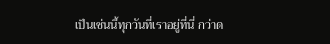เป็นเช่นนี้ทุกวันที่เราอยู่ที่นี่ กว่าด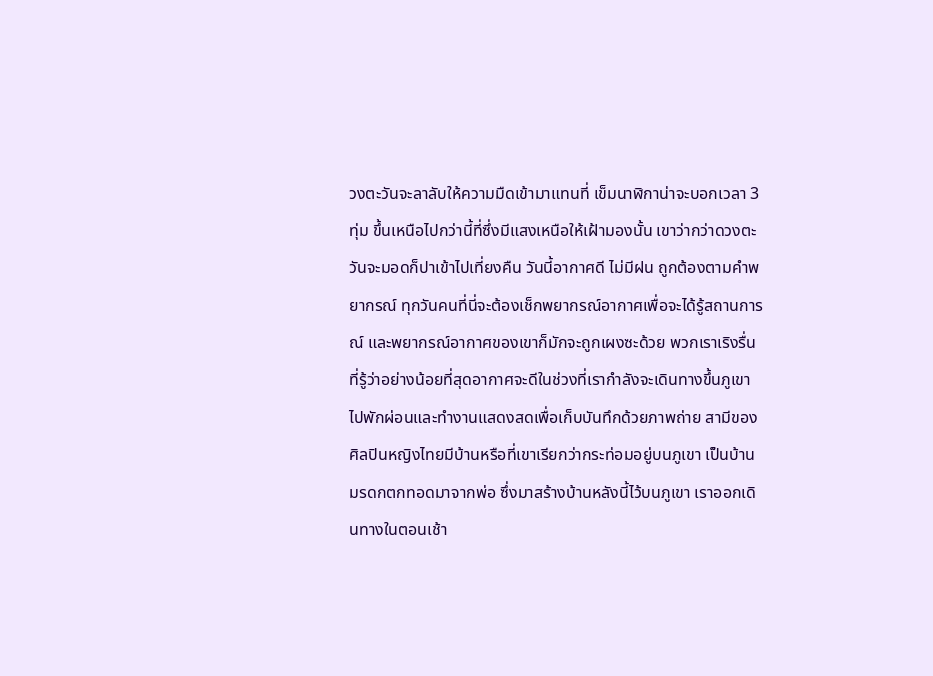วงตะวันจะลาลับให้ความมืดเข้ามาแทนที่ เข็มนาฬิกาน่าจะบอกเวลา 3 ทุ่ม ขึ้นเหนือไปกว่านี้ที่ซึ่งมีแสงเหนือให้เฝ้ามองนั้น เขาว่ากว่าดวงตะวันจะมอดก็ปาเข้าไปเที่ยงคืน วันนี้อากาศดี ไม่มีฝน ถูกต้องตามคำพยากรณ์ ทุกวันคนที่นี่จะต้องเช็กพยากรณ์อากาศเพื่อจะได้รู้สถานการณ์ และพยากรณ์อากาศของเขาก็มักจะถูกเผงซะด้วย พวกเราเริงรื่นที่รู้ว่าอย่างน้อยที่สุดอากาศจะดีในช่วงที่เรากำลังจะเดินทางขึ้นภูเขา ไปพักผ่อนและทำงานแสดงสดเพื่อเก็บบันทึกด้วยภาพถ่าย สามีของศิลปินหญิงไทยมีบ้านหรือที่เขาเรียกว่ากระท่อมอยู่บนภูเขา เป็นบ้านมรดกตกทอดมาจากพ่อ ซึ่งมาสร้างบ้านหลังนี้ไว้บนภูเขา เราออกเดินทางในตอนเช้า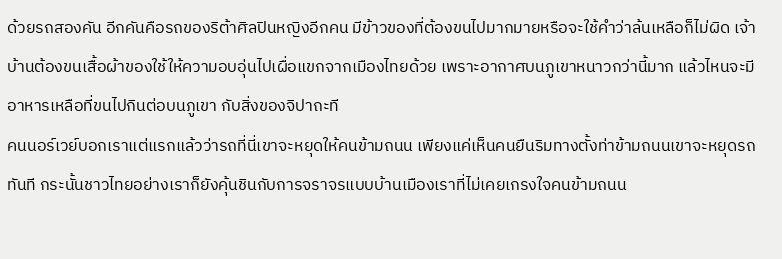ด้วยรถสองคัน อีกคันคือรถของริต้าศิลปินหญิงอีกคน มีข้าวของที่ต้องขนไปมากมายหรือจะใช้คำว่าล้นเหลือก็ไม่ผิด เจ้าบ้านต้องขนเสื้อผ้าของใช้ให้ความอบอุ่นไปเผื่อแขกจากเมืองไทยด้วย เพราะอากาศบนภูเขาหนาวกว่านี้มาก แล้วไหนจะมีอาหารเหลือที่ขนไปกินต่อบนภูเขา กับสิ่งของจิปาถะที
คนนอร์เวย์บอกเราแต่แรกแล้วว่ารถที่นี่เขาจะหยุดให้คนข้ามถนน เพียงแค่เห็นคนยืนริมทางตั้งท่าข้ามถนนเขาจะหยุดรถทันที กระนั้นชาวไทยอย่างเราก็ยังคุ้นชินกับการจราจรแบบบ้านเมืองเราที่ไม่เคยเกรงใจคนข้ามถนน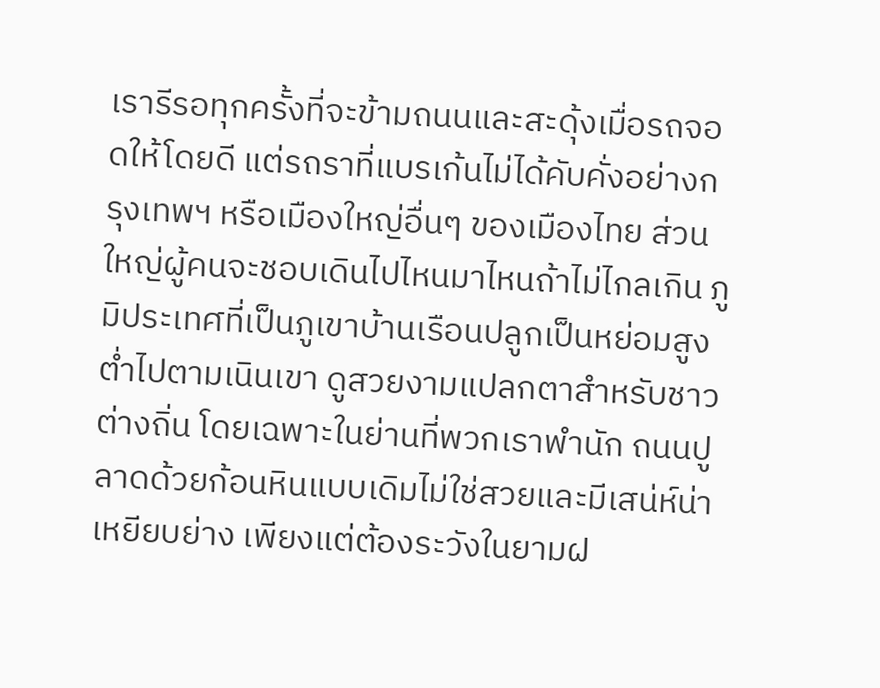เรารีรอทุกครั้งที่จะข้ามถนนและสะดุ้งเมื่อรถจอดให้โดยดี แต่รถราที่แบรเก้นไม่ได้คับคั่งอย่างกรุงเทพฯ หรือเมืองใหญ่อื่นๆ ของเมืองไทย ส่วนใหญ่ผู้คนจะชอบเดินไปไหนมาไหนถ้าไม่ไกลเกิน ภูมิประเทศที่เป็นภูเขาบ้านเรือนปลูกเป็นหย่อมสูงต่ำไปตามเนินเขา ดูสวยงามแปลกตาสำหรับชาวต่างถิ่น โดยเฉพาะในย่านที่พวกเราพำนัก ถนนปูลาดด้วยก้อนหินแบบเดิมไม่ใช่สวยและมีเสน่ห์น่าเหยียบย่าง เพียงแต่ต้องระวังในยามฝ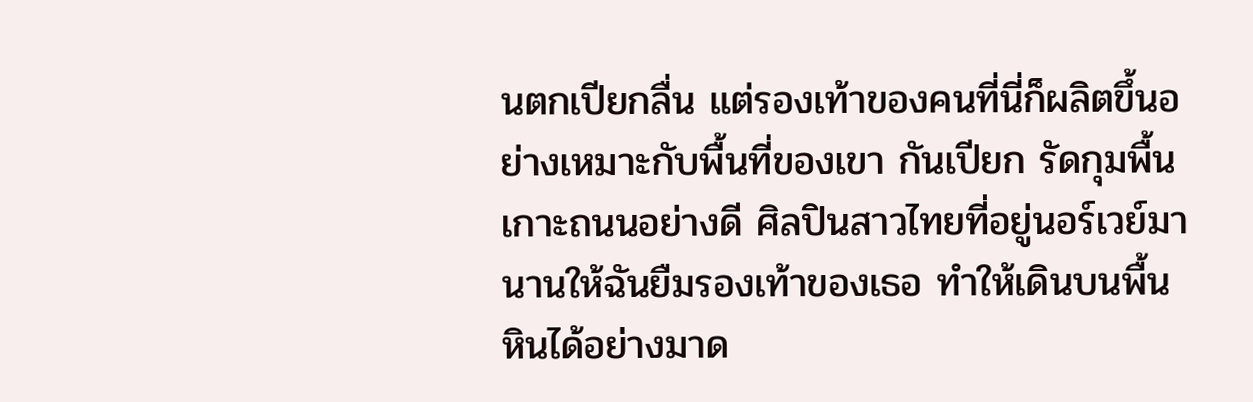นตกเปียกลื่น แต่รองเท้าของคนที่นี่ก็ผลิตขึ้นอย่างเหมาะกับพื้นที่ของเขา กันเปียก รัดกุมพื้นเกาะถนนอย่างดี ศิลปินสาวไทยที่อยู่นอร์เวย์มานานให้ฉันยืมรองเท้าของเธอ ทำให้เดินบนพื้นหินได้อย่างมาด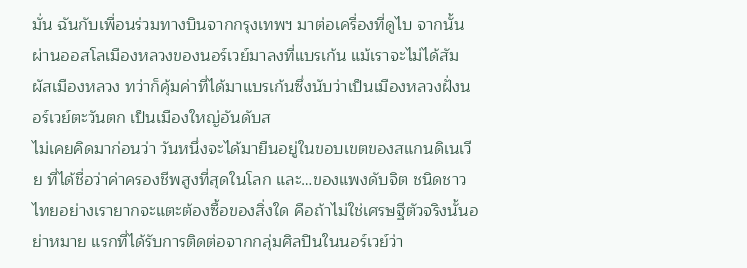มั่น ฉันกับเพื่อนร่วมทางบินจากกรุงเทพฯ มาต่อเครื่องที่ดูไบ จากนั้นผ่านออสโลเมืองหลวงของนอร์เวย์มาลงที่แบรเก้น แม้เราจะไม่ได้สัมผัสเมืองหลวง ทว่าก็คุ้มค่าที่ได้มาแบรเก้นซึ่งนับว่าเป็นเมืองหลวงฝั่งนอร์เวย์ตะวันตก เป็นเมืองใหญ่อันดับส
ไม่เคยคิดมาก่อนว่า วันหนึ่งจะได้มายืนอยู่ในขอบเขตของสแกนดิเนเวีย ที่ได้ชื่อว่าค่าครองชีพสูงที่สุดในโลก และ…ของแพงดับจิต ชนิดชาวไทยอย่างเรายากจะแตะต้องซื้อของสิ่งใด คือถ้าไม่ใช่เศรษฐีตัวจริงนั้นอย่าหมาย แรกที่ได้รับการติดต่อจากกลุ่มศิลปินในนอร์เวย์ว่า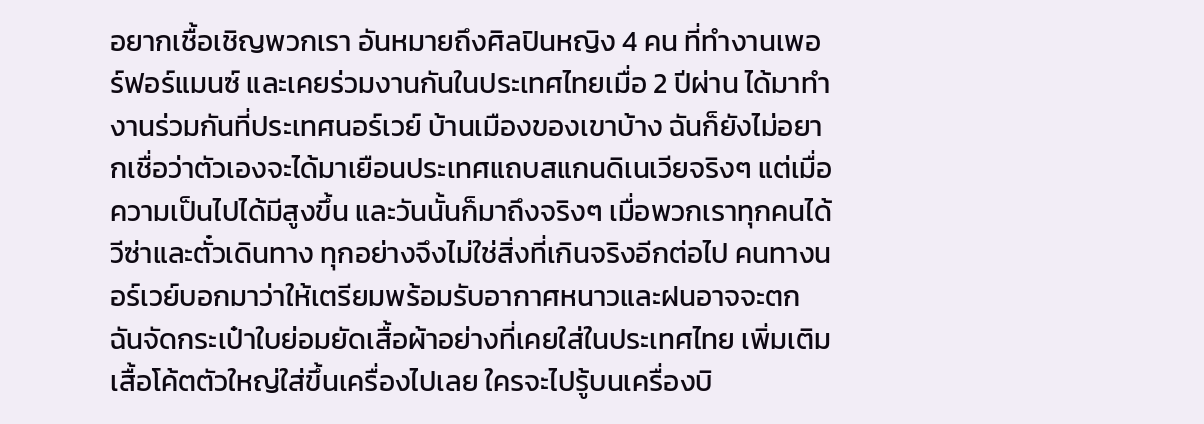อยากเชื้อเชิญพวกเรา อันหมายถึงศิลปินหญิง 4 คน ที่ทำงานเพอร์ฟอร์แมนซ์ และเคยร่วมงานกันในประเทศไทยเมื่อ 2 ปีผ่าน ได้มาทำงานร่วมกันที่ประเทศนอร์เวย์ บ้านเมืองของเขาบ้าง ฉันก็ยังไม่อยากเชื่อว่าตัวเองจะได้มาเยือนประเทศแถบสแกนดิเนเวียจริงๆ แต่เมื่อความเป็นไปได้มีสูงขึ้น และวันนั้นก็มาถึงจริงๆ เมื่อพวกเราทุกคนได้วีซ่าและตั๋วเดินทาง ทุกอย่างจึงไม่ใช่สิ่งที่เกินจริงอีกต่อไป คนทางนอร์เวย์บอกมาว่าให้เตรียมพร้อมรับอากาศหนาวและฝนอาจจะตก ฉันจัดกระเป๋าใบย่อมยัดเสื้อผ้าอย่างที่เคยใส่ในประเทศไทย เพิ่มเติมเสื้อโค้ตตัวใหญ่ใส่ขึ้นเครื่องไปเลย ใครจะไปรู้บนเครื่องบิ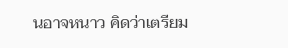นอาจหนาว คิดว่าเตรียม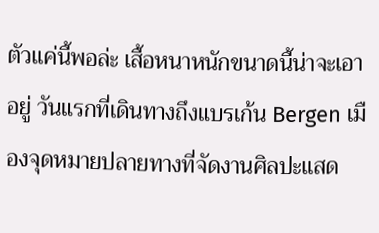ตัวแค่นี้พอล่ะ เสื้อหนาหนักขนาดนี้น่าจะเอาอยู่ วันแรกที่เดินทางถึงแบรเก้น Bergen เมืองจุดหมายปลายทางที่จัดงานศิลปะแสด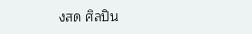งสด ศิลปิน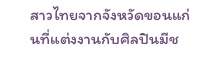สาวไทยจากจังหวัดขอนแก่นที่แต่งงานกับศิลปินมีช